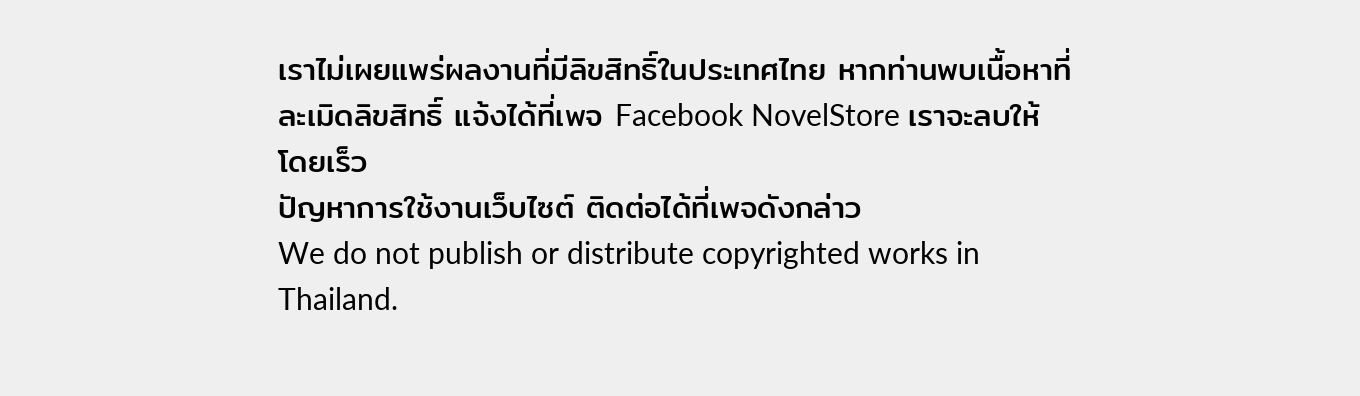เราไม่เผยแพร่ผลงานที่มีลิขสิทธิ์ในประเทศไทย หากท่านพบเนื้อหาที่ละเมิดลิขสิทธิ์ แจ้งได้ที่เพจ Facebook NovelStore เราจะลบให้โดยเร็ว
ปัญหาการใช้งานเว็บไซต์ ติดต่อได้ที่เพจดังกล่าว
We do not publish or distribute copyrighted works in Thailand.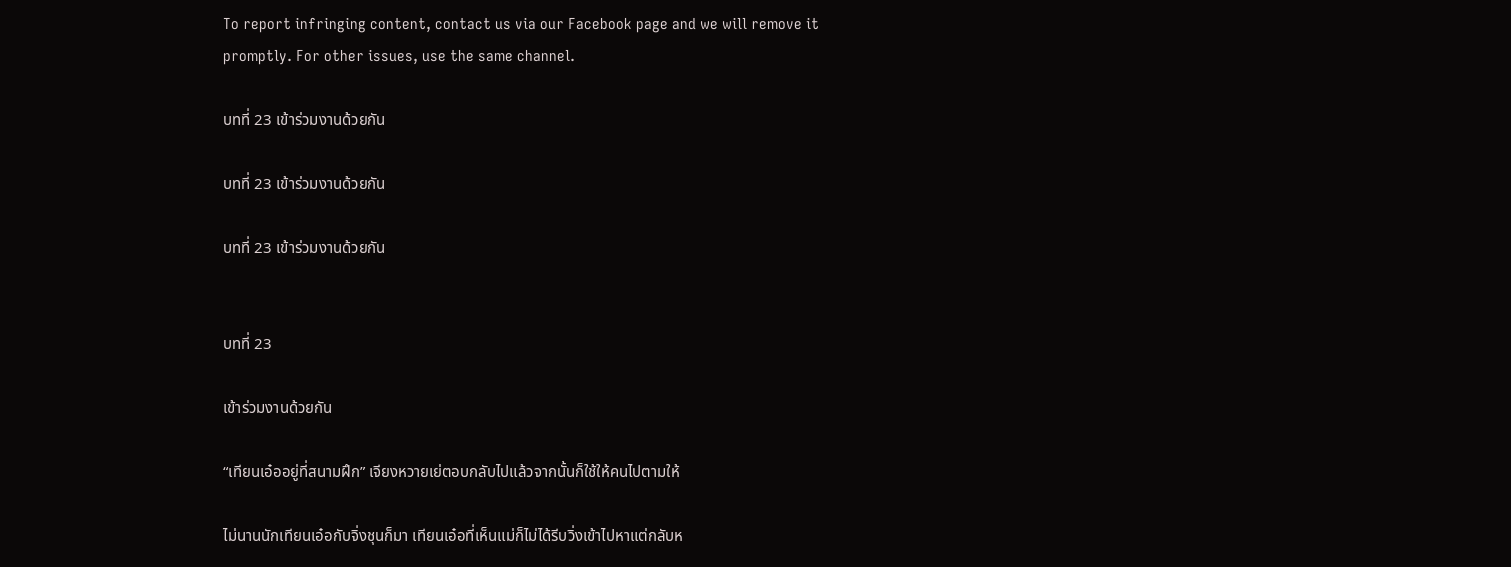To report infringing content, contact us via our Facebook page and we will remove it promptly. For other issues, use the same channel.

บทที่ 23 เข้าร่วมงานด้วยกัน

บทที่ 23 เข้าร่วมงานด้วยกัน

บทที่ 23 เข้าร่วมงานด้วยกัน


บทที่ 23

เข้าร่วมงานด้วยกัน

“เทียนเอ๋ออยู่ที่สนามฝึก” เจียงหวายเย่ตอบกลับไปแล้วจากนั้นก็ใช้ให้คนไปตามให้

ไม่นานนักเทียนเอ๋อกับจิ่งชุนก็มา เทียนเอ๋อที่เห็นแม่ก็ไม่ได้รีบวิ่งเข้าไปหาแต่กลับห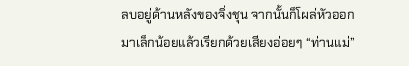ลบอยู่ด้านหลังของจิ่งชุน จากนั้นก็โผล่หัวออกมาเล็กน้อยแล้วเรียกด้วยเสียงอ่อยๆ “ท่านแม่”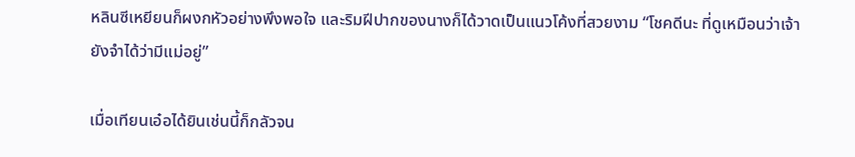หลินซีเหยียนก็ผงกหัวอย่างพึงพอใจ และริมฝีปากของนางก็ได้วาดเป็นแนวโค้งที่สวยงาม “โชคดีนะ ที่ดูเหมือนว่าเจ้ายังจำได้ว่ามีแม่อยู่”

เมื่อเทียนเอ๋อได้ยินเช่นนี้ก็กลัวจน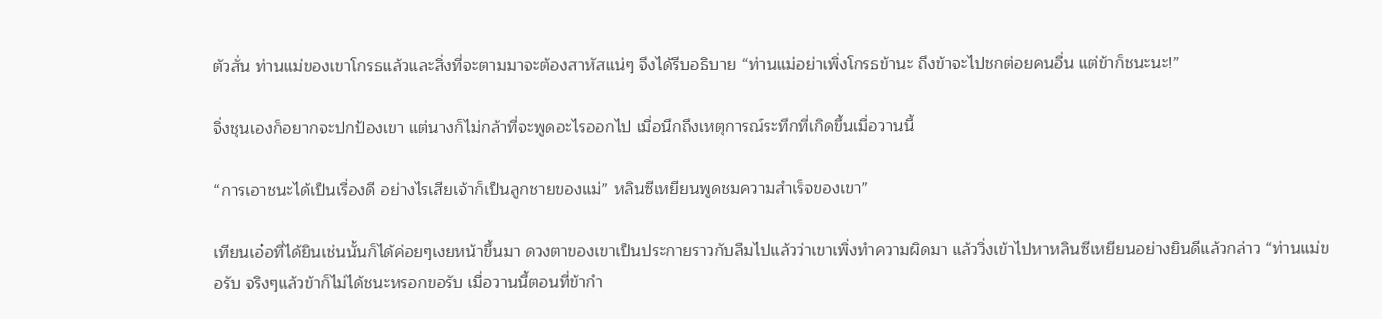ตัวสั่น ท่านแม่ของเขาโกรธแล้วและสิ่งที่จะตามมาจะต้องสาหัสแน่ๆ จึงได้รีบอธิบาย “ท่านแม่อย่าเพิ่งโกรธข้านะ ถึงข้าจะไปชกต่อยคนอื่น แต่ข้าก็ชนะนะ!”

จิ่งชุนเองก็อยากจะปกป้องเขา แต่นางก็ไม่กล้าที่จะพูดอะไรออกไป เมื่อนึกถึงเหตุการณ์ระทึกที่เกิดขึ้นเมื่อวานนี้

“การเอาชนะได้เป็นเรื่องดี อย่างไรเสียเจ้าก็เป็นลูกชายของแม่” หลินซีเหยียนพูดชมความสำเร็จของเขา”

เทียนเอ๋อที่ได้ยินเช่นนั้นก็ได้ค่อยๆเงยหน้าขึ้นมา ดวงตาของเขาเป็นประกายราวกับลืมไปแล้วว่าเขาเพิ่งทำความผิดมา แล้ววิ่งเข้าไปหาหลินซีเหยียนอย่างยินดีแล้วกล่าว “ท่านแม่ขอรับ จริงๆแล้วข้าก็ไม่ได้ชนะหรอกขอรับ เมื่อวานนี้ตอนที่ข้ากำ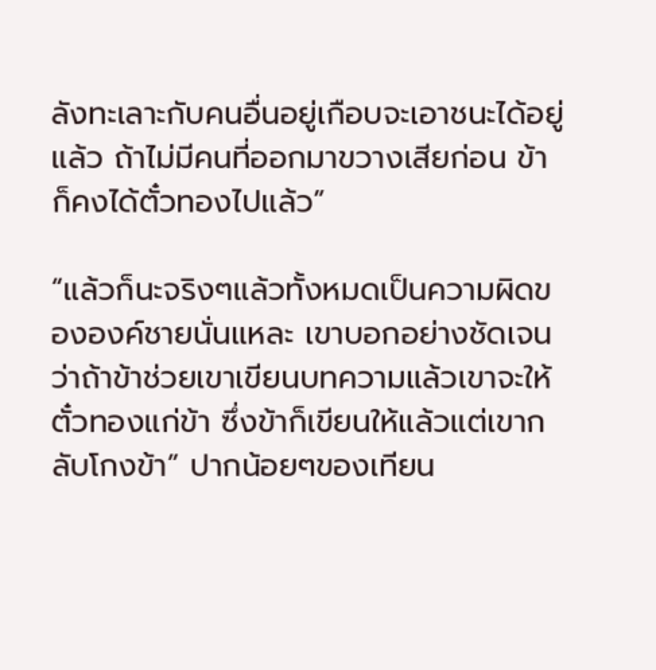ลังทะเลาะกับคนอื่นอยู่เกือบจะเอาชนะได้อยู่แล้ว ถ้าไม่มีคนที่ออกมาขวางเสียก่อน ข้าก็คงได้ตั๋วทองไปแล้ว”

“แล้วก็นะจริงๆแล้วทั้งหมดเป็นความผิดขององค์ชายนั่นแหละ เขาบอกอย่างชัดเจนว่าถ้าข้าช่วยเขาเขียนบทความแล้วเขาจะให้ตั๋วทองแก่ข้า ซึ่งข้าก็เขียนให้แล้วแต่เขากลับโกงข้า” ปากน้อยๆของเทียน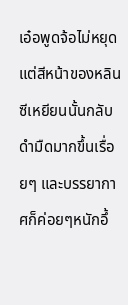เอ๋อพูดจ้อไม่หยุด แต่สีหน้าของหลินซีเหยียนนั้นกลับดำมืดมากขึ้นเรื่อยๆ และบรรยากาศก็ค่อยๆหนักอึ้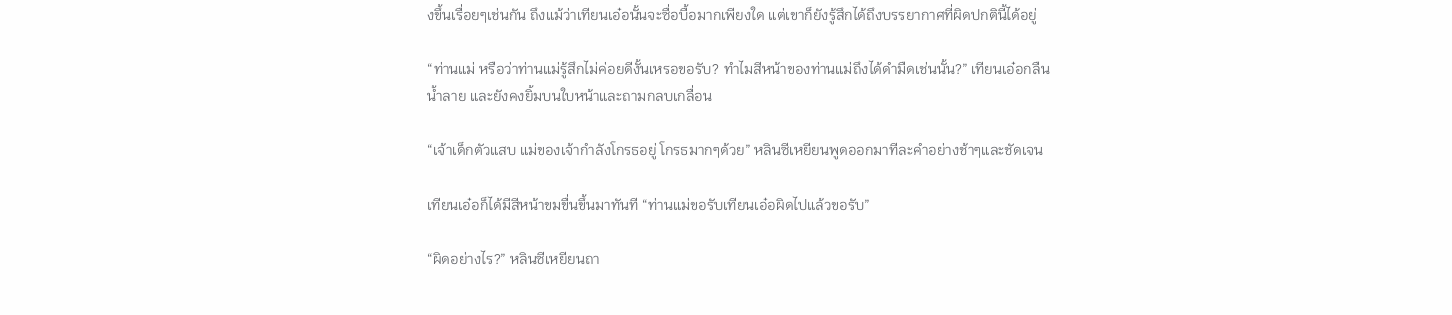งขึ้นเรื่อยๆเช่นกัน ถึงแม้ว่าเทียนเอ๋อนั้นจะซื่อบื้อมากเพียงใด แต่เขาก็ยังรู้สึกได้ถึงบรรยากาศที่ผิดปกตินี้ได้อยู่

“ท่านแม่ หรือว่าท่านแม่รู้สึกไม่ค่อยดีงั้นเหรอขอรับ? ทำไมสีหน้าของท่านแม่ถึงได้ดำมืดเช่นนั้น?” เทียนเอ๋อกลืนน้ำลาย และยังคงยิ้มบนใบหน้าและถามกลบเกลื่อน

“เจ้าเด็กตัวแสบ แม่ของเจ้ากำลังโกรธอยู่ โกรธมากๆด้วย” หลินซีเหยียนพูดออกมาทีละคำอย่างช้าๆและชัดเจน

เทียนเอ๋อก็ได้มีสีหน้าขมขื่นขึ้นมาทันที “ท่านแม่ขอรับเทียนเอ๋อผิดไปแล้วขอรับ”

“ผิดอย่างไร?” หลินซีเหยียนถา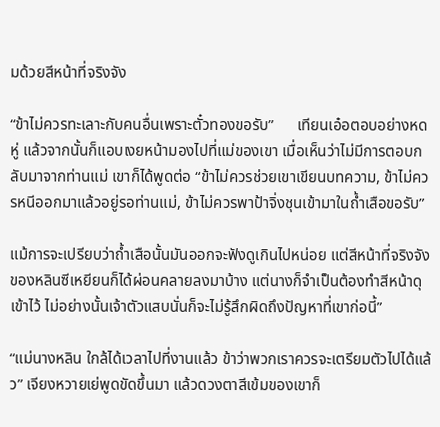มด้วยสีหน้าที่จริงจัง

“ข้าไม่ควรทะเลาะกับคนอื่นเพราะตั๋วทองขอรับ”      เทียนเอ๋อตอบอย่างหดหู่ แล้วจากนั้นก็แอบเงยหน้ามองไปที่แม่ของเขา เมื่อเห็นว่าไม่มีการตอบกลับมาจากท่านแม่ เขาก็ได้พูดต่อ “ข้าไม่ควรช่วยเขาเขียนบทความ, ข้าไม่ควรหนีออกมาแล้วอยู่รอท่านแม่, ข้าไม่ควรพาป้าจิ่งชุนเข้ามาในถ้ำเสือขอรับ”

แม้การจะเปรียบว่าถ้ำเสือนั้นมันออกจะฟังดูเกินไปหน่อย แต่สีหน้าที่จริงจังของหลินซีเหยียนก็ได้ผ่อนคลายลงมาบ้าง แต่นางก็จำเป็นต้องทำสีหน้าดุเข้าไว้ ไม่อย่างนั้นเจ้าตัวแสบนั่นก็จะไม่รู้สึกผิดถึงปัญหาที่เขาก่อนี้”

“แม่นางหลิน ใกล้ได้เวลาไปที่งานแล้ว ข้าว่าพวกเราควรจะเตรียมตัวไปได้แล้ว” เจียงหวายเย่พูดขัดขึ้นมา แล้วดวงตาสีเข้มของเขาก็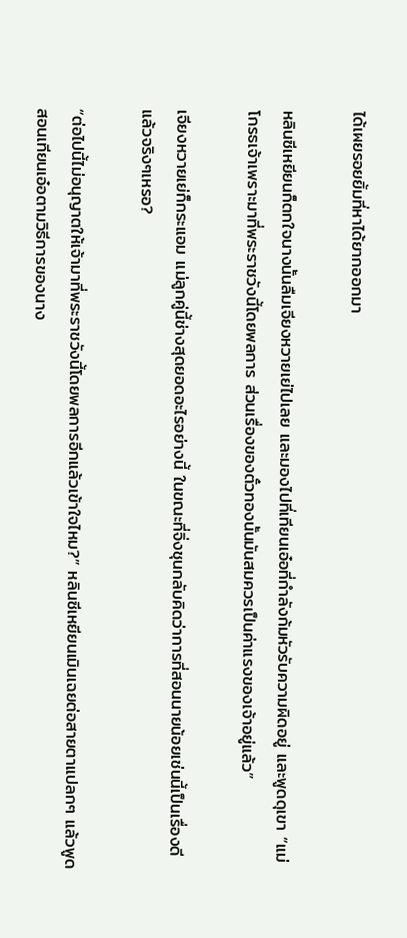ได้เผยรอยยิ้มที่หาได้ยากออกมา

หลินซีเหยียนก็ตกใจนางนั้นลืมเจียงหวายเย่ไปเลย และมองไปที่เทียนเอ๋อที่กำลังก้มหัวรับความผิดอยู่ และพูดดุเขา “แม่โกรธเจ้าเพราะมาที่พระราชวังนี้โดยพลการ ส่วนเรื่องของตั๋วทองนั้นมันสมควรเป็นค่าแรงของเจ้าอยู่แล้ว”

เจียงหวายเย่ก็กระแอม แม่ลูกคู่นี้ช่างสุดยอดอะไรอย่างนี้ ในขณะที่จิ่งชุนกลับคิดว่าการที่สอนนายน้อยเช่นนี้เป็นเรื่องดีแล้วจริงๆเหรอ?

“ต่อไปนี้ไม่อนุญาตให้เจ้ามาที่พระราชวังนี้โดยพลการอีกแล้วเข้าใจไหม?” หลินซีเหยียนเมินเฉยต่อสายตาแปลกๆ แล้วพูดสอนเทียนเอ๋อตามวิธีการของนาง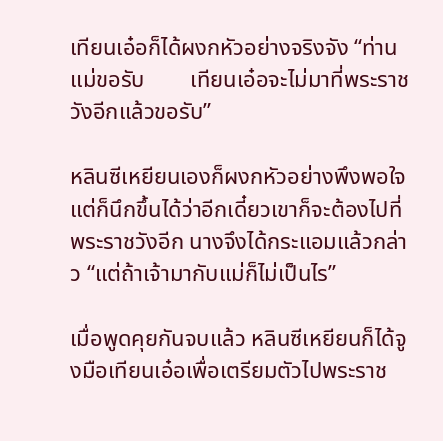เทียนเอ๋อก็ได้ผงกหัวอย่างจริงจัง “ท่านแม่ขอรับ        เทียนเอ๋อจะไม่มาที่พระราชวังอีกแล้วขอรับ”

หลินซีเหยียนเองก็ผงกหัวอย่างพึงพอใจ แต่ก็นึกขึ้นได้ว่าอีกเดี๋ยวเขาก็จะต้องไปที่พระราชวังอีก นางจึงได้กระแอมแล้วกล่าว “แต่ถ้าเจ้ามากับแม่ก็ไม่เป็นไร”

เมื่อพูดคุยกันจบแล้ว หลินซีเหยียนก็ได้จูงมือเทียนเอ๋อเพื่อเตรียมตัวไปพระราช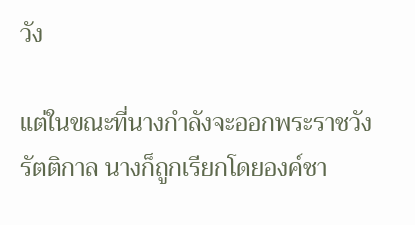วัง

แต่ในขณะที่นางกำลังจะออกพระราชวังรัตติกาล นางก็ถูกเรียกโดยองค์ชา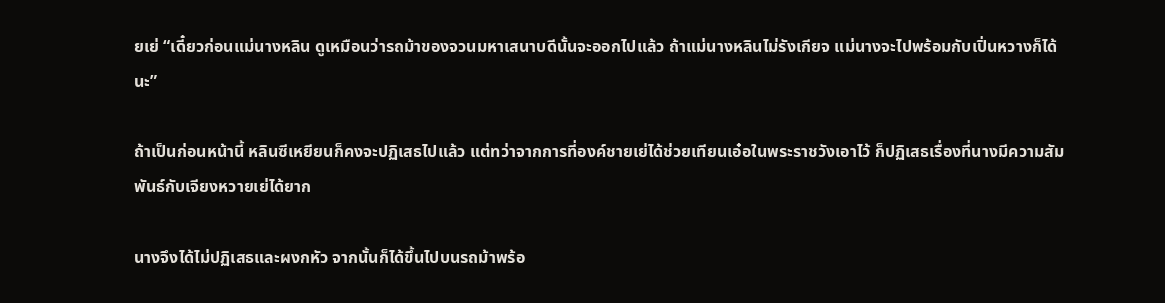ยเย่ “เดี๋ยวก่อนแม่นางหลิน ดูเหมือนว่ารถม้าของจวนมหาเสนาบดีนั้นจะออกไปแล้ว ถ้าแม่นางหลินไม่รังเกียจ แม่นางจะไปพร้อมกับเปิ่นหวางก็ได้นะ”

ถ้าเป็นก่อนหน้านี้ หลินซีเหยียนก็คงจะปฏิเสธไปแล้ว แต่ทว่าจากการที่องค์ชายเย่ได้ช่วยเทียนเอ๋อในพระราชวังเอาไว้ ก็ปฏิเสธเรื่องที่นางมีความสัมพันธ์กับเจียงหวายเย่ได้ยาก

นางจึงได้ไม่ปฏิเสธและผงกหัว จากนั้นก็ได้ขึ้นไปบนรถม้าพร้อ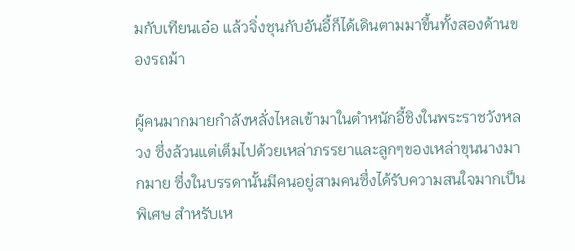มกับเทียนเอ๋อ แล้วจิ่งชุนกับอันอี้ก็ได้เดินตามมาขึ้นทั้งสองด้านของรถม้า

ผู้คนมากมายกำลังหลั่งไหลเข้ามาในตำหนักอี้ชิงในพระราชวังหลวง ซึ่งล้วนแต่เต็มไปด้วยเหล่าภรรยาและลูกๆของเหล่าขุนนางมากมาย ซึ่งในบรรดานั้นมีคนอยู่สามคนซึ่งได้รับความสนใจมากเป็นพิเศษ สำหรับเห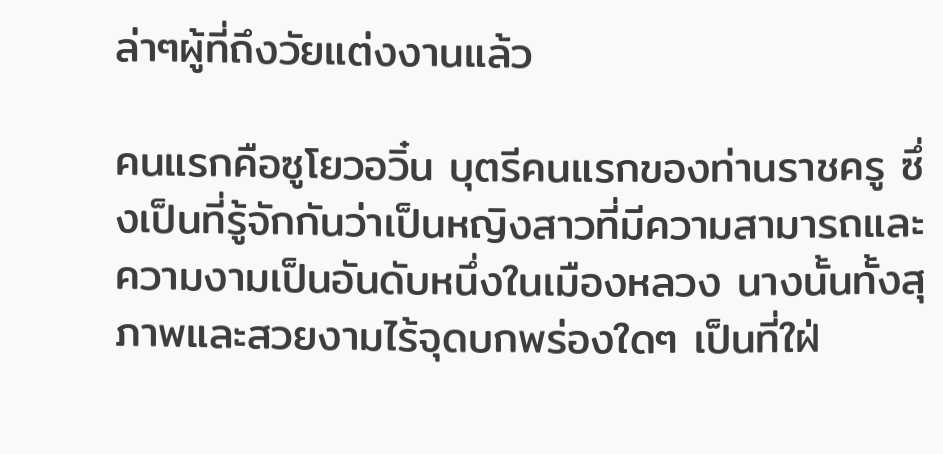ล่าๆผู้ที่ถึงวัยแต่งงานแล้ว

คนแรกคือซูโยวอวิ๋น บุตรีคนแรกของท่านราชครู ซึ่งเป็นที่รู้จักกันว่าเป็นหญิงสาวที่มีความสามารถและความงามเป็นอันดับหนึ่งในเมืองหลวง นางนั้นทั้งสุภาพและสวยงามไร้จุดบกพร่องใดๆ เป็นที่ใฝ่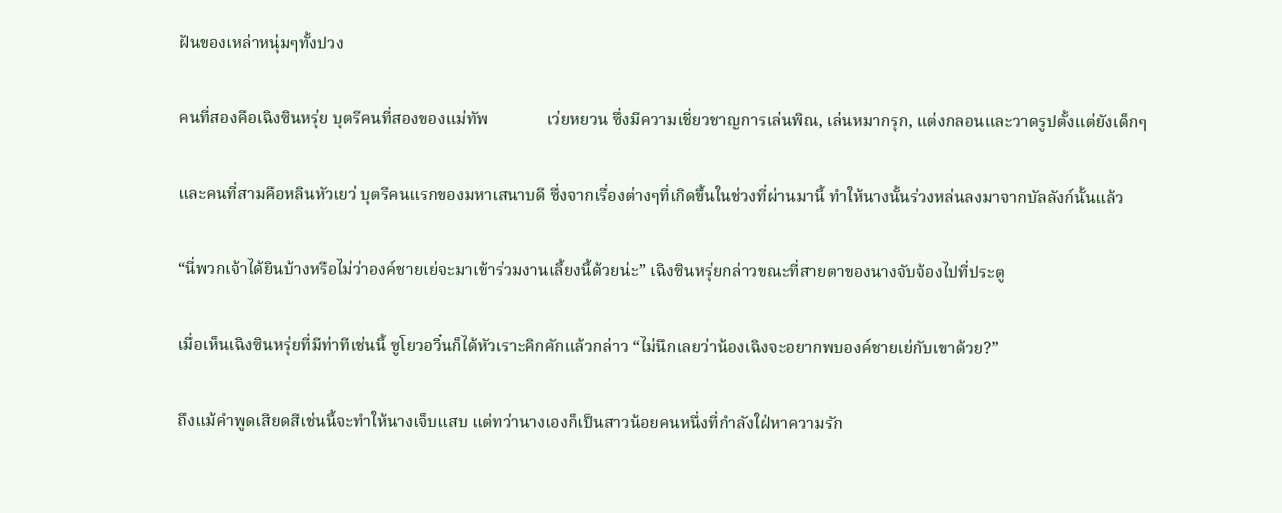ฝันของเหล่าหนุ่มๆทั้งปวง

คนที่สองคือเฉิงซินหรุ่ย บุตรีคนที่สองของแม่ทัพ              เว่ยหยวน ซึ่งมีความเชี่ยวชาญการเล่นพิณ, เล่นหมากรุก, แต่งกลอนและวาดรูปตั้งแต่ยังเด็กๆ

และคนที่สามคือหลินหัวเยว่ บุตรีคนแรกของมหาเสนาบดี ซึ่งจากเรื่องต่างๆที่เกิดขึ้นในช่วงที่ผ่านมานี้ ทำให้นางนั้นร่วงหล่นลงมาจากบัลลังก์นั้นแล้ว

“นี่พวกเจ้าได้ยินบ้างหรือไม่ว่าองค์ชายเย่จะมาเข้าร่วมงานเลี้ยงนี้ด้วยน่ะ” เฉิงซินหรุ่ยกล่าวขณะที่สายตาของนางจับจ้องไปที่ประตู

เมื่อเห็นเฉิงซินหรุ่ยที่มีท่าทีเช่นนี้ ซูโยวอวิ๋นก็ได้หัวเราะคิกคักแล้วกล่าว “ไม่นึกเลยว่าน้องเฉิงจะอยากพบองค์ชายเย่กับเขาด้วย?”

ถึงแม้คำพูดเสียดสีเช่นนี้จะทำให้นางเจ็บแสบ แต่ทว่านางเองก็เป็นสาวน้อยคนหนึ่งที่กำลังใฝ่หาความรัก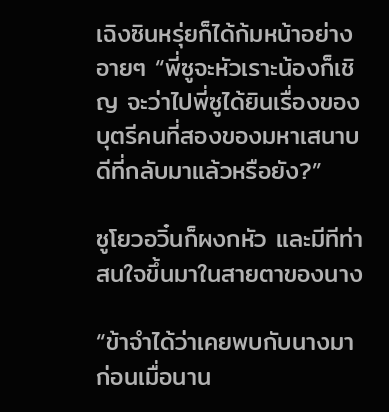เฉิงซินหรุ่ยก็ได้ก้มหน้าอย่างอายๆ “พี่ซูจะหัวเราะน้องก็เชิญ จะว่าไปพี่ซูได้ยินเรื่องของบุตรีคนที่สองของมหาเสนาบดีที่กลับมาแล้วหรือยัง?”

ซูโยวอวิ๋นก็ผงกหัว และมีทีท่าสนใจขึ้นมาในสายตาของนาง

“ข้าจำได้ว่าเคยพบกับนางมาก่อนเมื่อนาน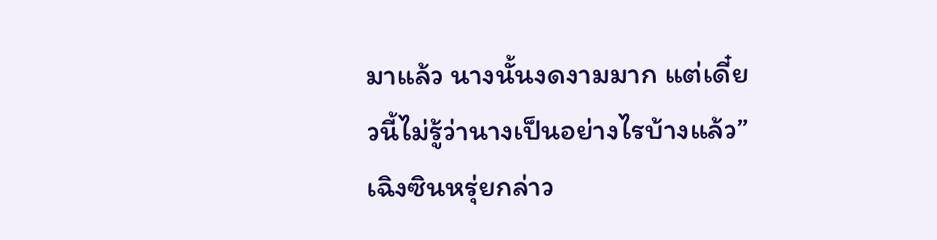มาแล้ว นางนั้นงดงามมาก แต่เดี๋ยวนี้ไม่รู้ว่านางเป็นอย่างไรบ้างแล้ว”         เฉิงซินหรุ่ยกล่าว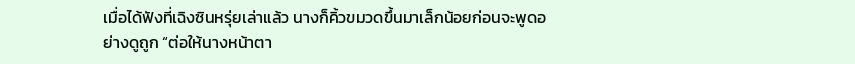เมื่อได้ฟังที่เฉิงซินหรุ่ยเล่าแล้ว นางก็คิ้วขมวดขึ้นมาเล็กน้อยก่อนจะพูดอย่างดูถูก “ต่อให้นางหน้าตา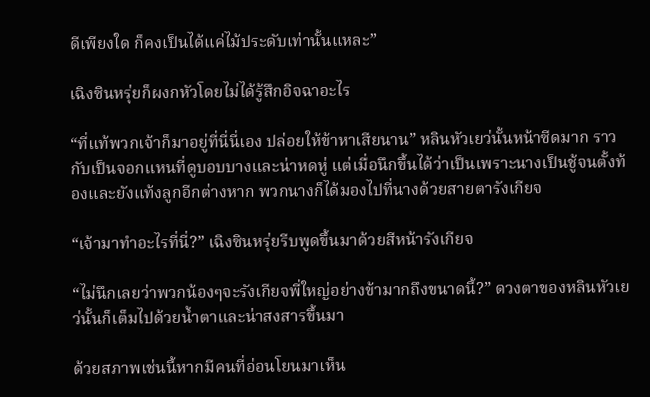ดีเพียงใด ก็คงเป็นได้แค่ไม้ประดับเท่านั้นแหละ”

เฉิงซินหรุ่ยก็ผงกหัวโดยไม่ได้รู้สึกอิจฉาอะไร

“ที่แท้พวกเจ้าก็มาอยู่ที่นี่นี่เอง ปล่อยให้ข้าหาเสียนาน” หลินหัวเยว่นั้นหน้าซีดมาก ราวกับเป็นจอกแหนที่ดูบอบบางและน่าหดหู่ แต่เมื่อนึกขึ้นได้ว่าเป็นเพราะนางเป็นชู้จนตั้งท้องและยังแท้งลูกอีกต่างหาก พวกนางก็ได้มองไปที่นางด้วยสายตารังเกียจ

“เจ้ามาทำอะไรที่นี่?” เฉิงซินหรุ่ยรีบพูดขึ้นมาด้วยสีหน้ารังเกียจ

“ไม่นึกเลยว่าพวกน้องๆจะรังเกียจพี่ใหญ่อย่างข้ามากถึงขนาดนี้?” ดวงตาของหลินหัวเยว่นั้นก็เต็มไปด้วยน้ำตาและน่าสงสารขึ้นมา

ด้วยสภาพเช่นนี้หากมีคนที่อ่อนโยนมาเห็น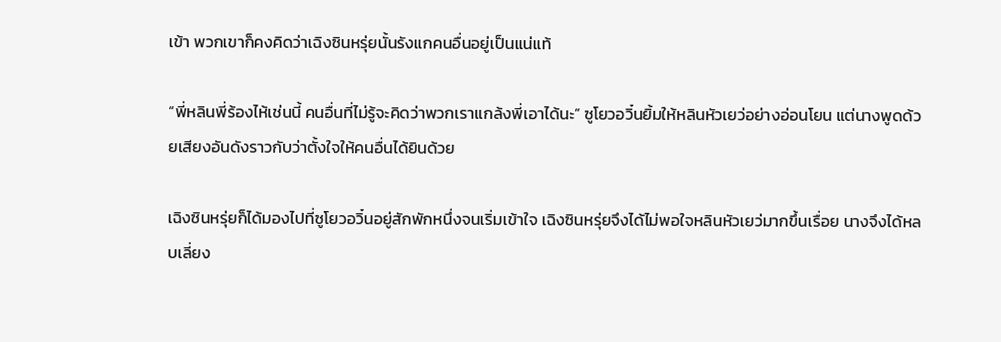เข้า พวกเขาก็คงคิดว่าเฉิงซินหรุ่ยนั้นรังแกคนอื่นอยู่เป็นแน่แท้

“พี่หลินพี่ร้องไห้เช่นนี้ คนอื่นที่ไม่รู้จะคิดว่าพวกเราแกล้งพี่เอาได้นะ” ซูโยวอวิ๋นยิ้มให้หลินหัวเยว่อย่างอ่อนโยน แต่นางพูดด้วยเสียงอันดังราวกับว่าตั้งใจให้คนอื่นได้ยินด้วย

เฉิงซินหรุ่ยก็ได้มองไปที่ซูโยวอวิ๋นอยู่สักพักหนึ่งจนเริ่มเข้าใจ เฉิงซินหรุ่ยจึงได้ไม่พอใจหลินหัวเยว่มากขึ้นเรื่อย นางจึงได้หลบเลี่ยง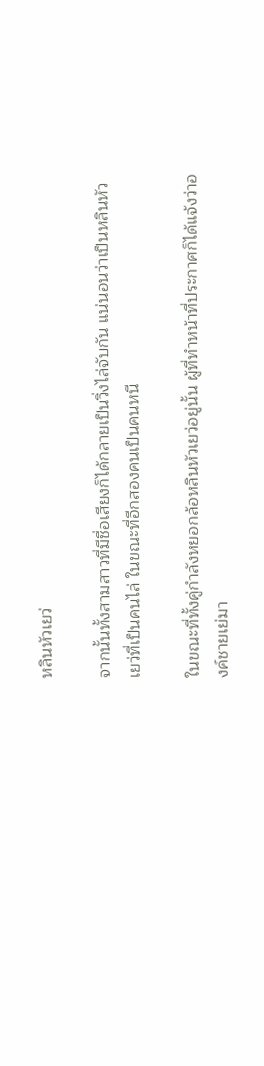หลินหัวเยว่

จากนั้นทั้งสามสาวที่มีชื่อเสียงก็ได้กลายเป็นวิ่งไล่จับกัน แน่นอนว่าเป็นหลินหัวเยว่ที่เป็นคนไล่ ในขณะที่อีกสองคนเป็นคนหนี

ในขณะที่ทั้งคู่กำลังหยอกล้อหลินหัวเยว่อยู่นั้น ผู้ที่ทำหน้าที่ประกาศก็ได้แจ้งว่าองค์ชายเย่มา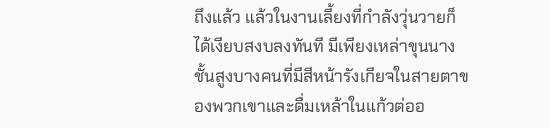ถึงแล้ว แล้วในงานเลี้ยงที่กำลังวุ่นวายก็ได้เงียบสงบลงทันที มีเพียงเหล่าขุนนางชั้นสูงบางคนที่มีสีหน้ารังเกียจในสายตาของพวกเขาและดื่มเหล้าในแก้วต่ออ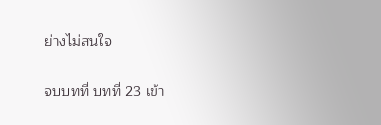ย่างไม่สนใจ

จบบทที่ บทที่ 23 เข้า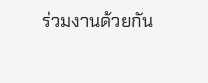ร่วมงานด้วยกัน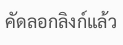คัดลอกลิงก์แล้ว